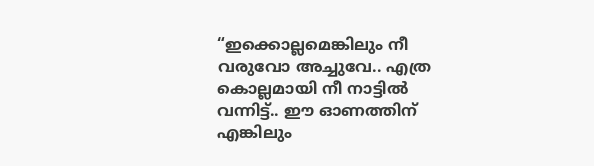“ഇക്കൊല്ലമെങ്കിലും നീ വരുവോ അച്ചുവേ.. എത്ര കൊല്ലമായി നീ നാട്ടിൽ വന്നിട്ട്.. ഈ ഓണത്തിന് എങ്കിലും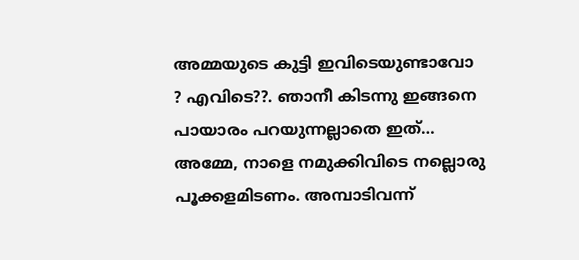അമ്മയുടെ കുട്ടി ഇവിടെയുണ്ടാവോ ? എവിടെ??. ഞാനീ കിടന്നു ഇങ്ങനെ പായാരം പറയുന്നല്ലാതെ ഇത്…
അമ്മേ, നാളെ നമുക്കിവിടെ നല്ലൊരു പൂക്കളമിടണം. അമ്പാടിവന്ന്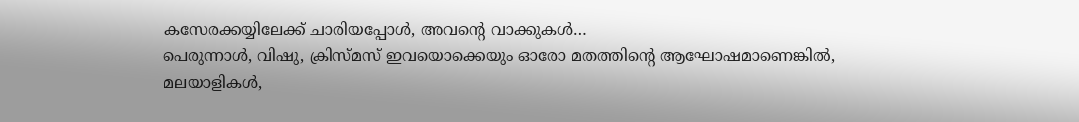കസേരക്കയ്യിലേക്ക് ചാരിയപ്പോൾ, അവന്റെ വാക്കുകൾ…
പെരുന്നാൾ, വിഷു, ക്രിസ്മസ് ഇവയൊക്കെയും ഓരോ മതത്തിന്റെ ആഘോഷമാണെങ്കിൽ, മലയാളികൾ,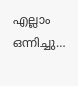എല്ലാം ഒന്നിച്ചു…